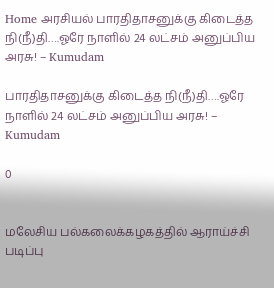Home அரசியல் பாரதிதாசனுக்கு கிடைத்த நி(நீ)தி….ஓரே நாளில் 24 லட்சம் அனுப்பிய அரசு! – Kumudam

பாரதிதாசனுக்கு கிடைத்த நி(நீ)தி….ஓரே நாளில் 24 லட்சம் அனுப்பிய அரசு! – Kumudam

0


மலேசிய பல்கலைக்கழகத்தில் ஆராய்ச்சி படிப்பு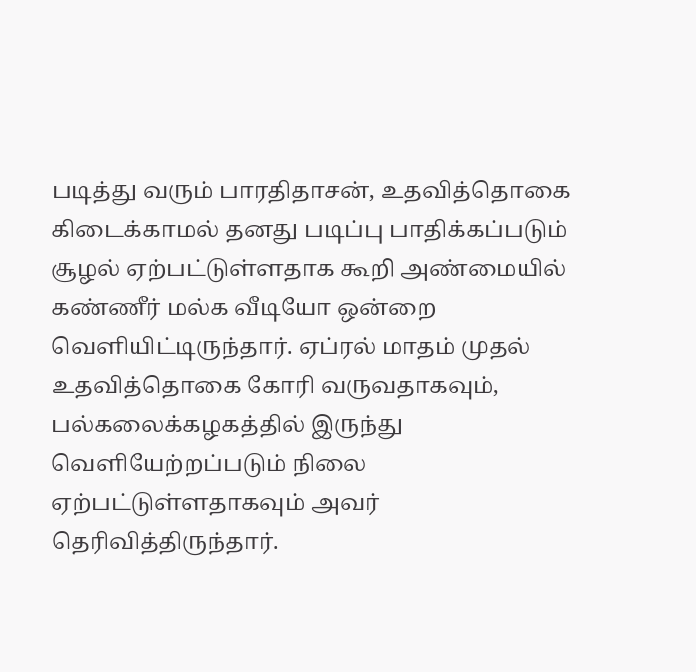படித்து வரும் பாரதிதாசன், உதவித்தொகை கிடைக்காமல் தனது படிப்பு பாதிக்கப்படும் சூழல் ஏற்பட்டுள்ளதாக கூறி அண்மையில் கண்ணீர் மல்க வீடியோ ஒன்றை வெளியிட்டிருந்தார். ஏப்ரல் மாதம் முதல் உதவித்தொகை கோரி வருவதாகவும், பல்கலைக்கழகத்தில் இருந்து வெளியேற்றப்படும் நிலை ஏற்பட்டுள்ளதாகவும் அவர் தெரிவித்திருந்தார்.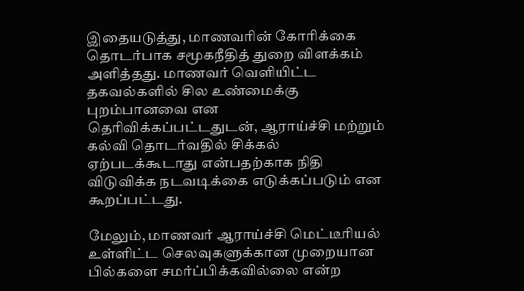இதையடுத்து, மாணவரின் கோரிக்கை தொடர்பாக சமூகநீதித் துறை விளக்கம் அளித்தது. மாணவர் வெளியிட்ட தகவல்களில் சில உண்மைக்கு புறம்பானவை என தெரிவிக்கப்பட்டதுடன், ஆராய்ச்சி மற்றும் கல்வி தொடர்வதில் சிக்கல் ஏற்படக்கூடாது என்பதற்காக நிதி விடுவிக்க நடவடிக்கை எடுக்கப்படும் என கூறப்பட்டது.

மேலும், மாணவர் ஆராய்ச்சி மெட்டீரியல் உள்ளிட்ட செலவுகளுக்கான முறையான பில்களை சமர்ப்பிக்கவில்லை என்ற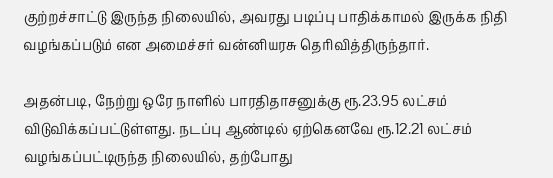குற்றச்சாட்டு இருந்த நிலையில், அவரது படிப்பு பாதிக்காமல் இருக்க நிதி வழங்கப்படும் என அமைச்சர் வன்னியரசு தெரிவித்திருந்தார்.

அதன்படி, நேற்று ஒரே நாளில் பாரதிதாசனுக்கு ரூ.23.95 லட்சம் விடுவிக்கப்பட்டுள்ளது. நடப்பு ஆண்டில் ஏற்கெனவே ரூ.12.21 லட்சம் வழங்கப்பட்டிருந்த நிலையில், தற்போது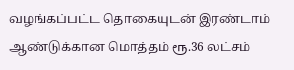வழங்கப்பட்ட தொகையுடன் இரண்டாம் ஆண்டுக்கான மொத்தம் ரூ.36 லட்சம்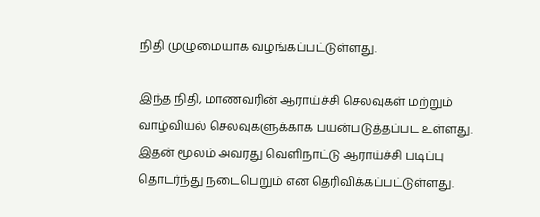நிதி முழுமையாக வழங்கப்பட்டுள்ளது.

இந்த நிதி, மாணவரின் ஆராய்ச்சி செலவுகள் மற்றும் வாழ்வியல் செலவுகளுக்காக பயன்படுத்தப்பட உள்ளது. இதன் மூலம் அவரது வெளிநாட்டு ஆராய்ச்சி படிப்பு தொடர்ந்து நடைபெறும் என தெரிவிக்கப்பட்டுள்ளது.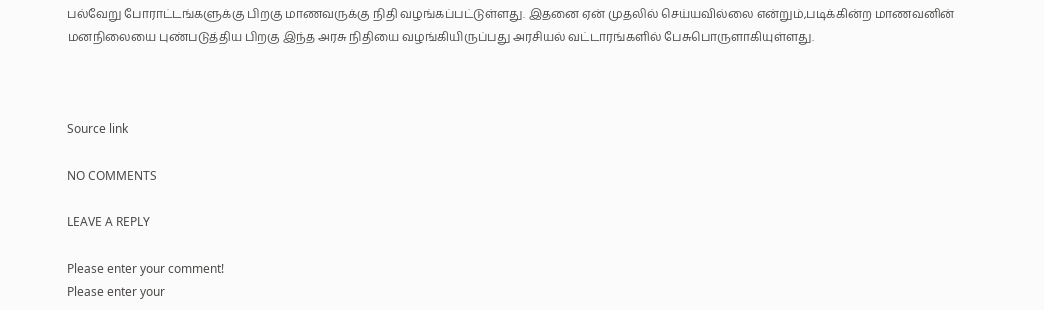பல்வேறு போராட்டங்களுக்கு பிறகு மாணவருக்கு நிதி வழங்கப்பட்டுள்ளது. இதனை ஏன் முதலில் செய்யவில்லை என்றும்,படிக்கின்ற மாணவனின் மனநிலையை புண்படுத்திய பிறகு இந்த அரசு நிதியை வழங்கியிருப்பது அரசியல் வட்டாரங்களில் பேசுபொருளாகியுள்ளது.



Source link

NO COMMENTS

LEAVE A REPLY

Please enter your comment!
Please enter your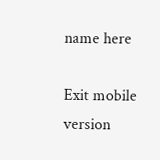name here

Exit mobile version